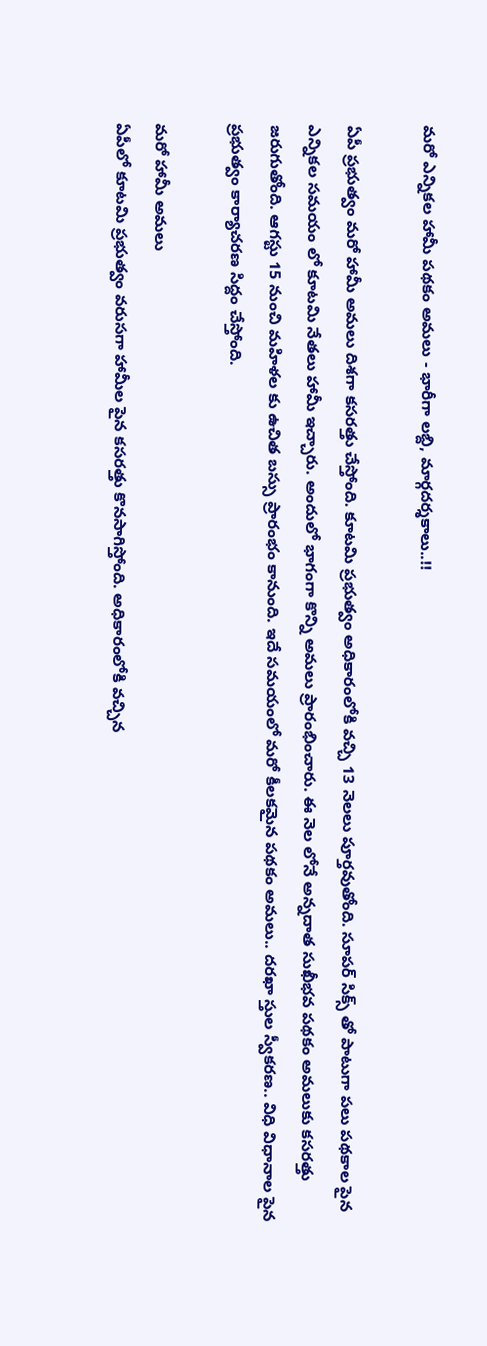మరో ఎన్నికల హామీ పథకం అమలు - భారీగా లబ్ది, మార్గదర్శకాలు..!!

ఏపీ ప్రభుత్వం మరో హామీ అమలు దిశగా కసరత్తు చేస్తోంది. కూటమి ప్రభుత్వం అధికారంలోకి వచ్చి 13 నెలలు పూర్తవుతోంది. సూపర్ సిక్స్ తో పాటుగా పలు పథకాల పైన ఎన్నికల సమయం లో కూటమి నేతలు హామీ ఇచ్చారు. అందులో భాగంగా కొన్ని అమలు ప్రారంభించారు. ఈ నెల లోనే అన్నదాత సుఖీభవ పథకం అమలుకు కసరత్తు జరుగుతోంది. ఆగస్టు 15 నుంచి మహిళల కు ఉచిత బస్సు ప్రారంభం కానుంది. ఇదే సమయంలో మరో కీలకమైన పథకం అమలు.. దరఖా స్తుల స్వీకరణ.. విధి విధానాల పైన ప్రభుత్వం కార్యాచరణ సిద్దం చేస్తోంది.

మరో హామీ అమలు
ఏపీలో కూటమి ప్రభుత్వం వరుసగా హామీల పైన కసరత్తు కొనసాగిస్తోంది. అధికారంలోకి వచ్చిన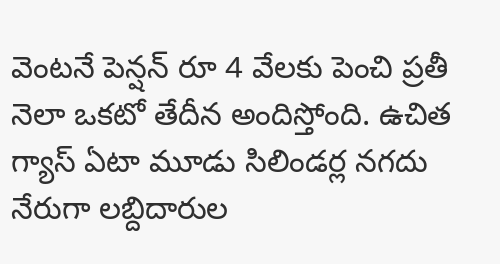వెంటనే పెన్షన్ రూ 4 వేలకు పెంచి ప్రతీ నెలా ఒకటో తేదీన అందిస్తోంది. ఉచిత గ్యాస్ ఏటా మూడు సిలిండర్ల నగదు నేరుగా లబ్దిదారుల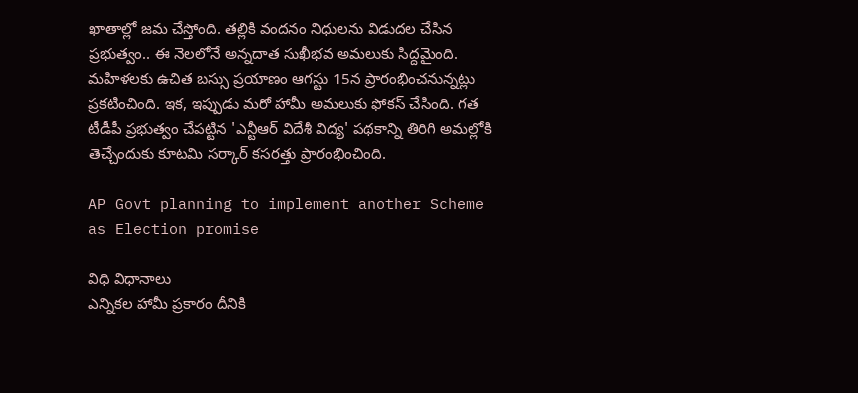ఖాతాల్లో జమ చేస్తోంది. తల్లికి వందనం నిధులను విడుదల చేసిన ప్రభుత్వం.. ఈ నెలలోనే అన్నదాత సుఖీభవ అమలుకు సిద్దమైంది. మహిళలకు ఉచిత బస్సు ప్రయాణం ఆగస్టు 15న ప్రారంభించనున్నట్లు ప్రకటించింది. ఇక, ఇప్పుడు మరో హామీ అమలుకు ఫోకస్ చేసింది. గత టీడీపీ ప్రభుత్వం చేపట్టిన 'ఎన్టీఆర్‌ విదేశీ విద్య' పథకాన్ని తిరిగి అమల్లోకి తెచ్చేందుకు కూటమి సర్కార్‌ కసరత్తు ప్రారంభించింది.

AP Govt planning to implement another Scheme as Election promise

విధి విధానాలు
ఎన్నికల హామీ ప్రకారం దీనికి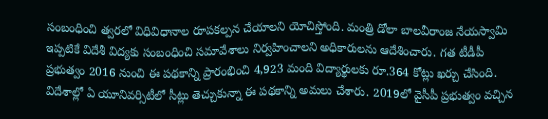సంబంధించి త్వరలో విధివిధానాల రూపకల్పన చేయాలని యోచిస్తోంది. మంత్రి డోలా బాలవీరాంజ నేయస్వామి ఇప్పటికే విదేశీ విద్యకు సంబంధించి సమావేశాలు నిర్వహించాలని అధికారులను ఆదేశించారు. గత టీడీపీ ప్రభుత్వం 2016 నుంచి ఈ పథకాన్ని ప్రారంభించి 4,923 మంది విద్యార్థులకు రూ.364 కోట్లు ఖర్చు చేసింది. విదేశాల్లో ఏ యూనివర్సిటీలో సీట్లు తెచ్చుకున్నా ఈ పథకాన్ని అమలు చేశారు. 2019లో వైసీపీ ప్రభుత్వం వచ్చిన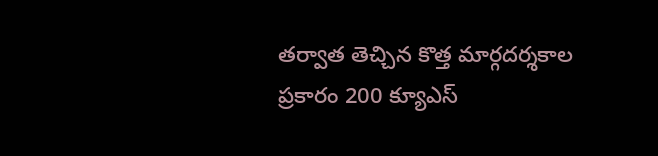తర్వాత తెచ్చిన కొత్త మార్గదర్శకాల ప్రకారం 200 క్యూఎస్‌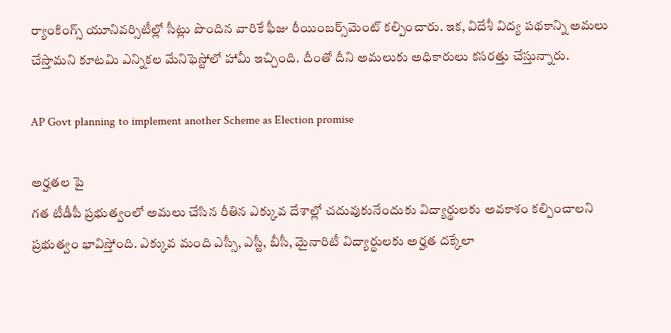ర్యాంకింగ్స్‌ యూనివర్సిటీల్లో సీట్లు పొందిన వారికే ఫీజు రీయింబర్స్‌మెంట్‌ కల్పించారు. ఇక, విదేశీ విద్య పథకాన్ని అమలు చేస్తామని కూటమి ఎన్నికల మేనిఫెస్టోలో హామీ ఇచ్చింది. దీంతో దీని అమలుకు అధికారులు కసరత్తు చేస్తున్నారు.

AP Govt planning to implement another Scheme as Election promise

అర్హతల పై
గత టీడీపీ ప్రభుత్వంలో అమలు చేసిన రీతిన ఎక్కువ దేశాల్లో చదువుకునేందుకు విద్యార్థులకు అవకాశం కల్పించాలని ప్రభుత్వం భావిస్తోంది. ఎక్కువ మంది ఎస్సీ, ఎస్టీ, బీసీ, మైనారిటీ విద్యార్థులకు అర్హత దక్కేలా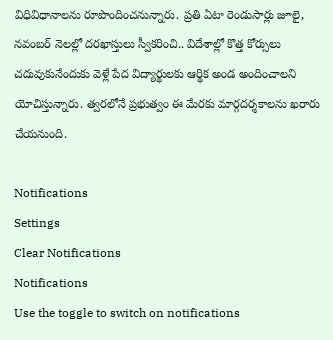విధివిధానాలను రూపొందించనున్నారు. ప్రతి ఏటా రెండుసార్లు జూలై, నవంబర్‌ నెలల్లో దరఖాస్తులు స్వీకరించి.. విదేశాల్లో కొత్త కోర్సులు చదువుకునేందుకు వెళ్లే పేద విద్యార్థులకు ఆర్థిక అండ అందించాలని యోచిస్తున్నారు. త్వరలోనే ప్రభుత్వం ఈ మేరకు మార్గదర్శకాలను ఖరారు చేయనుంది.

Notifications
Settings
Clear Notifications
Notifications
Use the toggle to switch on notifications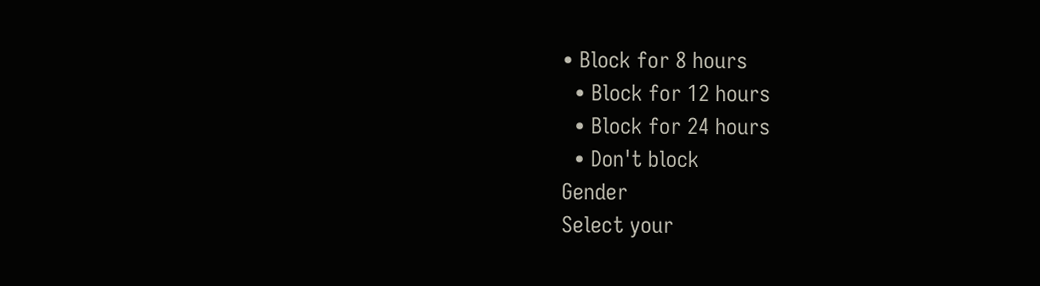• Block for 8 hours
  • Block for 12 hours
  • Block for 24 hours
  • Don't block
Gender
Select your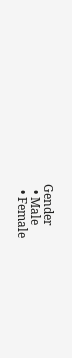Gender
  • Male
  • Female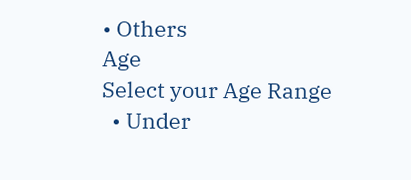• Others
Age
Select your Age Range
  • Under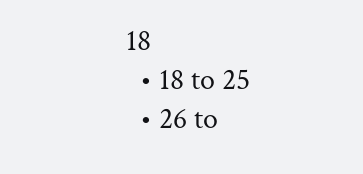18
  • 18 to 25
  • 26 to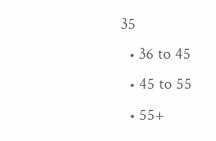35
  • 36 to 45
  • 45 to 55
  • 55+